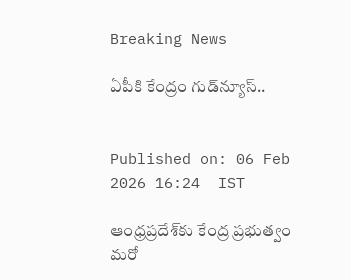Breaking News

ఏపీకి కేంద్రం గుడ్‌న్యూస్..


Published on: 06 Feb 2026 16:24  IST

ఆంధ్రప్రదేశ్‌కు కేంద్ర ప్రభుత్వం మరో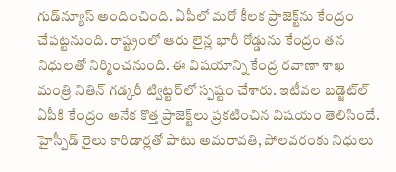గుడ్‌న్యూస్ అందించింది. ఏపీలో మరో కీలక ప్రాజెక్ట్‌ను కేంద్రం చేపట్టనుంది. రాష్ట్రంలో ఆరు లైన్ల భారీ రోడ్డును కేంద్రం తన నిధులతో నిర్మించనుంది. ఈ విషయాన్ని కేంద్ర రవాణా శాఖ మంత్రి నితిన్ గడ్కరీ ట్విట్టర్‌లో స్పష్టం చేశారు. ఇటీవల బడ్జెట్‌ల్ ఏపీకి కేంద్రం అనేక కొత్త ప్రాజెక్ట్‌లు ప్రకటించిన విషయం తెలిసిందే. హైస్పీడ్ రైలు కారిడార్లతో పాటు అమరావతి, పోలవరంకు నిధులు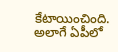కేటాయించింది. అలాగే ఏపీలో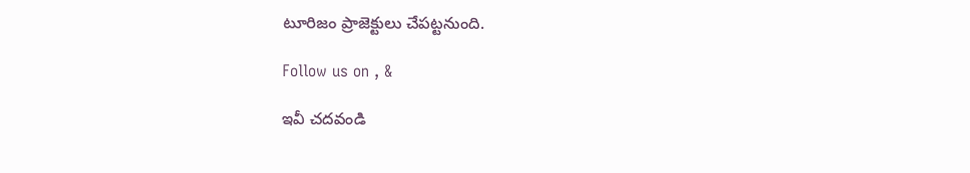టూరిజం ప్రాజెక్టులు చేపట్టనుంది.

Follow us on , &

ఇవీ చదవండి